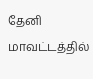தேனி மாவட்டத்தில்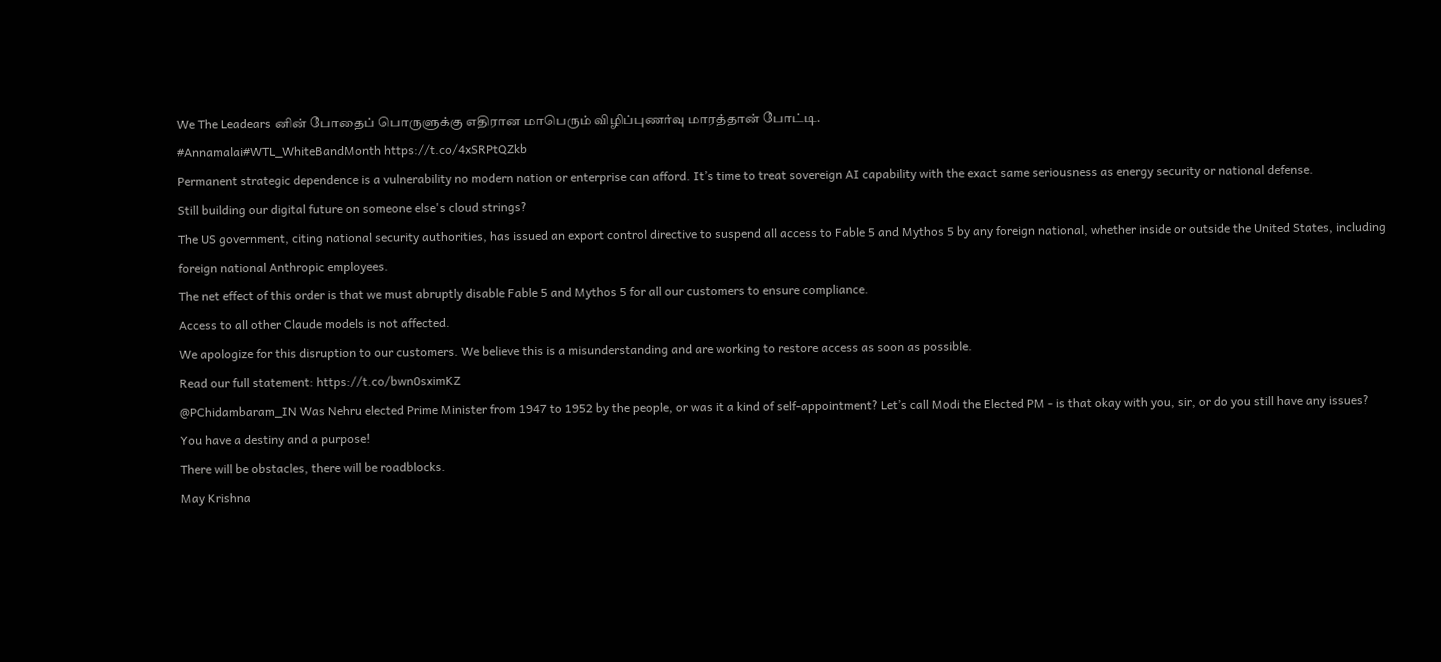We The Leadears னின் போதைப் பொருளுக்கு எதிரான மாபெரும் விழிப்புணர்வு மாரத்தான் போட்டி.
#Annamalai#WTL_WhiteBandMonth https://t.co/4xSRPtQZkb
Permanent strategic dependence is a vulnerability no modern nation or enterprise can afford. It’s time to treat sovereign AI capability with the exact same seriousness as energy security or national defense.
Still building our digital future on someone else's cloud strings?
The US government, citing national security authorities, has issued an export control directive to suspend all access to Fable 5 and Mythos 5 by any foreign national, whether inside or outside the United States, including foreign national Anthropic employees.
The net effect of this order is that we must abruptly disable Fable 5 and Mythos 5 for all our customers to ensure compliance.
Access to all other Claude models is not affected.
We apologize for this disruption to our customers. We believe this is a misunderstanding and are working to restore access as soon as possible.
Read our full statement: https://t.co/bwn0sximKZ
@PChidambaram_IN Was Nehru elected Prime Minister from 1947 to 1952 by the people, or was it a kind of self-appointment? Let’s call Modi the Elected PM - is that okay with you, sir, or do you still have any issues?
You have a destiny and a purpose!
There will be obstacles, there will be roadblocks.
May Krishna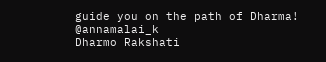guide you on the path of Dharma!
@annamalai_k
Dharmo Rakshati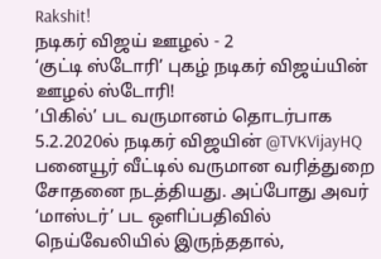Rakshit!
நடிகர் விஜய் ஊழல் - 2
‘குட்டி ஸ்டோரி’ புகழ் நடிகர் விஜய்யின் ஊழல் ஸ்டோரி!
’பிகில்’ பட வருமானம் தொடர்பாக 5.2.2020ல் நடிகர் விஜயின் @TVKVijayHQ பனையூர் வீட்டில் வருமான வரித்துறை சோதனை நடத்தியது. அப்போது அவர் ‘மாஸ்டர்’ பட ஒளிப்பதிவில் நெய்வேலியில் இருந்ததால்,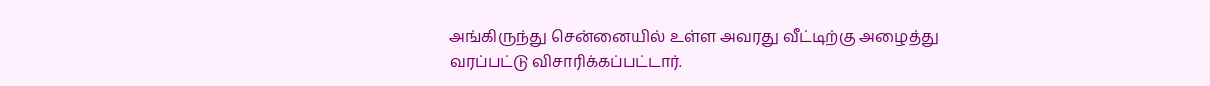அங்கிருந்து சென்னையில் உள்ள அவரது வீட்டிற்கு அழைத்து வரப்பட்டு விசாரிக்கப்பட்டார்.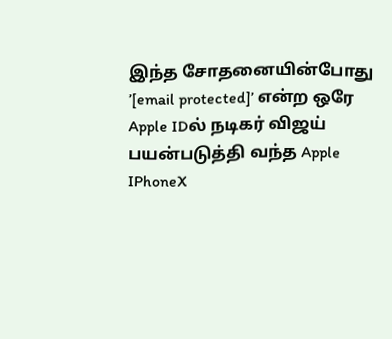இந்த சோதனையின்போது ’[email protected]’ என்ற ஒரே Apple IDல் நடிகர் விஜய் பயன்படுத்தி வந்த Apple IPhoneX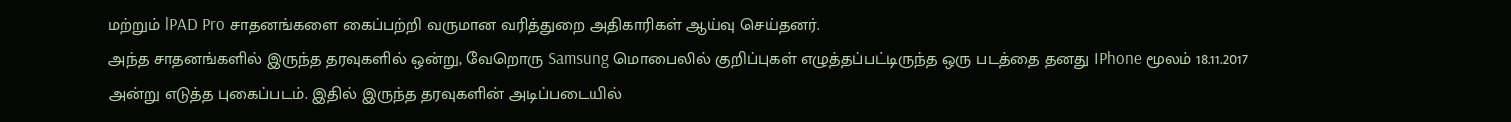மற்றும் lPAD Pro சாதனங்களை கைப்பற்றி வருமான வரித்துறை அதிகாரிகள் ஆய்வு செய்தனர்.
அந்த சாதனங்களில் இருந்த தரவுகளில் ஒன்று, வேறொரு Samsung மொபைலில் குறிப்புகள் எழுத்தப்பட்டிருந்த ஒரு படத்தை தனது IPhone மூலம் 18.11.2017 அன்று எடுத்த புகைப்படம். இதில் இருந்த தரவுகளின் அடிப்படையில்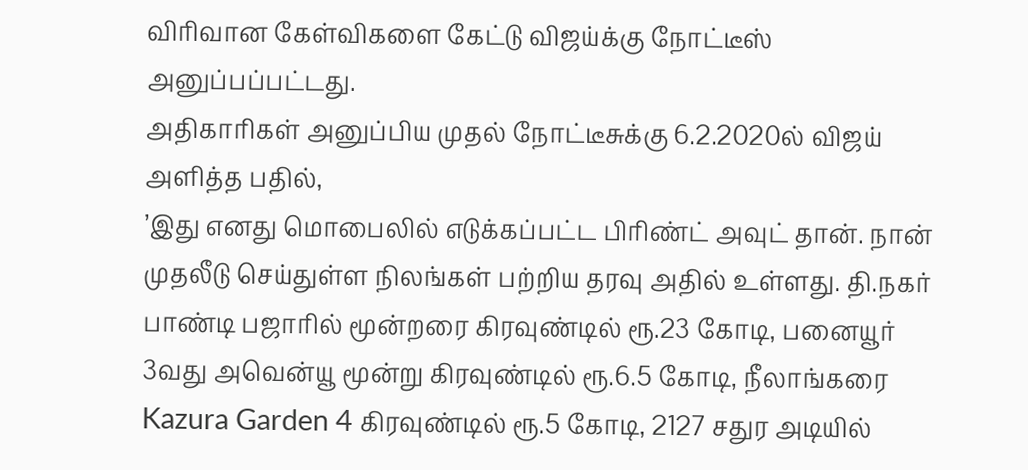விரிவான கேள்விகளை கேட்டு விஜய்க்கு நோட்டீஸ் அனுப்பப்பட்டது.
அதிகாரிகள் அனுப்பிய முதல் நோட்டீசுக்கு 6.2.2020ல் விஜய் அளித்த பதில்,
’இது எனது மொபைலில் எடுக்கப்பட்ட பிரிண்ட் அவுட் தான். நான் முதலீடு செய்துள்ள நிலங்கள் பற்றிய தரவு அதில் உள்ளது. தி.நகர் பாண்டி பஜாரில் மூன்றரை கிரவுண்டில் ரூ.23 கோடி, பனையூர் 3வது அவென்யூ மூன்று கிரவுண்டில் ரூ.6.5 கோடி, நீலாங்கரை Kazura Garden 4 கிரவுண்டில் ரூ.5 கோடி, 2127 சதுர அடியில்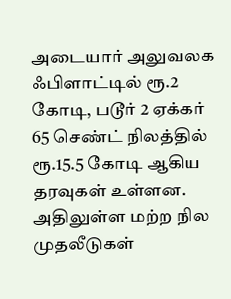அடையார் அலுவலக ஃபிளாட்டில் ரூ.2 கோடி, படூர் 2 ஏக்கர் 65 செண்ட் நிலத்தில் ரூ.15.5 கோடி ஆகிய தரவுகள் உள்ளன. அதிலுள்ள மற்ற நில முதலீடுகள்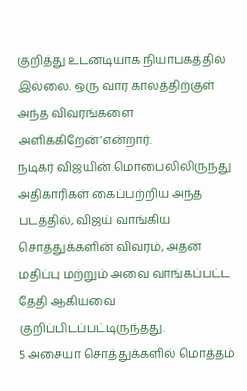குறித்து உடனடியாக நியாபகத்தில் இல்லை. ஒரு வார காலத்திற்குள் அந்த விவரங்களை அளிக்கிறேன்’என்றார்.
நடிகர் விஜயின் மொபைலிலிருந்து அதிகாரிகள் கைப்பற்றிய அந்த படத்தில், விஜய் வாங்கிய சொத்துக்களின் விவரம், அதன் மதிப்பு மற்றும் அவை வாங்கப்பட்ட தேதி ஆகியவை குறிப்பிடப்பட்டிருந்தது.
5 அசையா சொத்துக்களில் மொத்தம்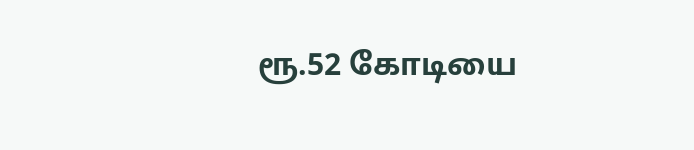ரூ.52 கோடியை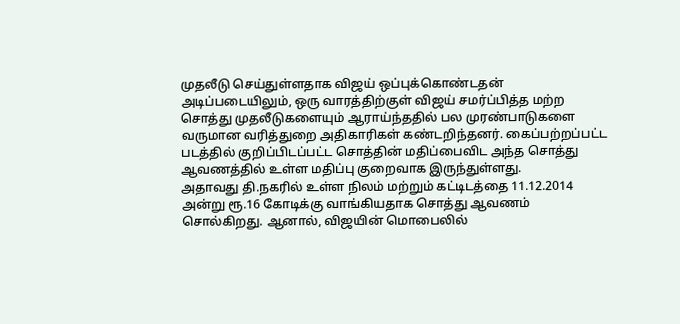முதலீடு செய்துள்ளதாக விஜய் ஒப்புக்கொண்டதன் அடிப்படையிலும், ஒரு வாரத்திற்குள் விஜய் சமர்ப்பித்த மற்ற சொத்து முதலீடுகளையும் ஆராய்ந்ததில் பல முரண்பாடுகளை வருமான வரித்துறை அதிகாரிகள் கண்டறிந்தனர். கைப்பற்றப்பட்ட படத்தில் குறிப்பிடப்பட்ட சொத்தின் மதிப்பைவிட அந்த சொத்து ஆவணத்தில் உள்ள மதிப்பு குறைவாக இருந்துள்ளது.
அதாவது தி.நகரில் உள்ள நிலம் மற்றும் கட்டிடத்தை 11.12.2014 அன்று ரூ.16 கோடிக்கு வாங்கியதாக சொத்து ஆவணம் சொல்கிறது. ஆனால், விஜயின் மொபைலில்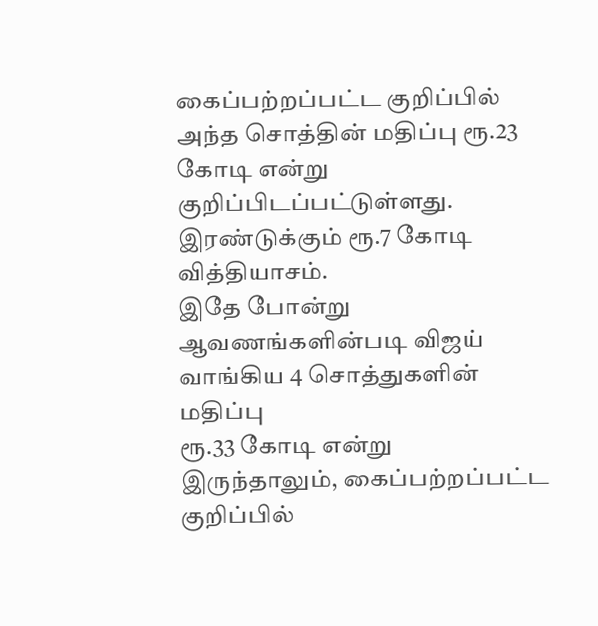கைப்பற்றப்பட்ட குறிப்பில் அந்த சொத்தின் மதிப்பு ரூ.23 கோடி என்று குறிப்பிடப்பட்டுள்ளது. இரண்டுக்கும் ரூ.7 கோடி வித்தியாசம்.
இதே போன்று ஆவணங்களின்படி விஜய் வாங்கிய 4 சொத்துகளின் மதிப்பு
ரூ.33 கோடி என்று இருந்தாலும், கைப்பற்றப்பட்ட குறிப்பில்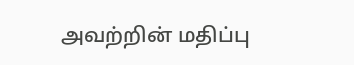அவற்றின் மதிப்பு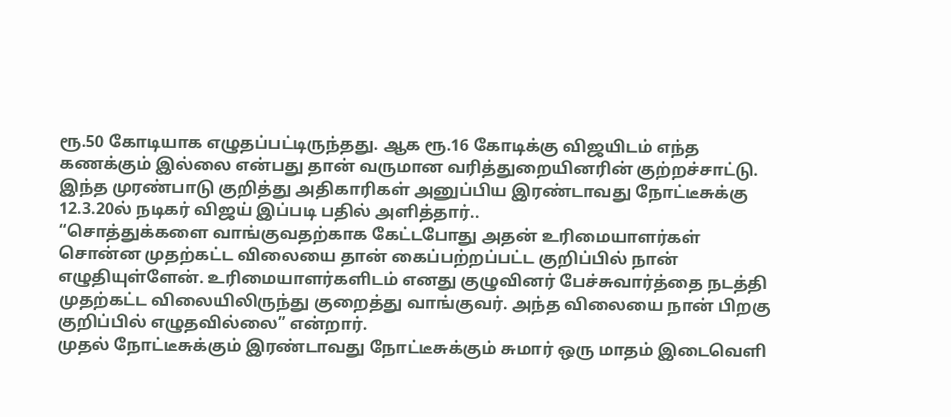ரூ.50 கோடியாக எழுதப்பட்டிருந்தது. ஆக ரூ.16 கோடிக்கு விஜயிடம் எந்த கணக்கும் இல்லை என்பது தான் வருமான வரித்துறையினரின் குற்றச்சாட்டு.
இந்த முரண்பாடு குறித்து அதிகாரிகள் அனுப்பிய இரண்டாவது நோட்டீசுக்கு 12.3.20ல் நடிகர் விஜய் இப்படி பதில் அளித்தார்..
“சொத்துக்களை வாங்குவதற்காக கேட்டபோது அதன் உரிமையாளர்கள் சொன்ன முதற்கட்ட விலையை தான் கைப்பற்றப்பட்ட குறிப்பில் நான் எழுதியுள்ளேன். உரிமையாளர்களிடம் எனது குழுவினர் பேச்சுவார்த்தை நடத்தி முதற்கட்ட விலையிலிருந்து குறைத்து வாங்குவர். அந்த விலையை நான் பிறகு குறிப்பில் எழுதவில்லை” என்றார்.
முதல் நோட்டீசுக்கும் இரண்டாவது நோட்டீசுக்கும் சுமார் ஒரு மாதம் இடைவெளி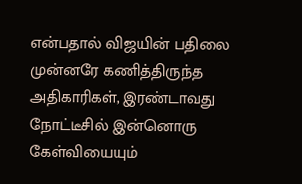என்பதால் விஜயின் பதிலை முன்னரே கணித்திருந்த அதிகாரிகள், இரண்டாவது நோட்டீசில் இன்னொரு கேள்வியையும்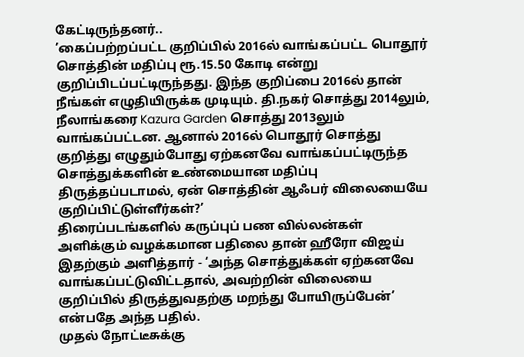கேட்டிருந்தனர்..
’கைப்பற்றப்பட்ட குறிப்பில் 2016ல் வாங்கப்பட்ட பொதூர் சொத்தின் மதிப்பு ரூ.15.50 கோடி என்று குறிப்பிடப்பட்டிருந்தது. இந்த குறிப்பை 2016ல் தான் நீங்கள் எழுதியிருக்க முடியும். தி.நகர் சொத்து 2014லும், நீலாங்கரை Kazura Garden சொத்து 2013லும் வாங்கப்பட்டன. ஆனால் 2016ல் பொதூர் சொத்து குறித்து எழுதும்போது ஏற்கனவே வாங்கப்பட்டிருந்த சொத்துக்களின் உண்மையான மதிப்பு திருத்தப்படாமல், ஏன் சொத்தின் ஆஃபர் விலையையே குறிப்பிட்டுள்ளீர்கள்?’
திரைப்படங்களில் கருப்புப் பண வில்லன்கள் அளிக்கும் வழக்கமான பதிலை தான் ஹீரோ விஜய் இதற்கும் அளித்தார் - ‘அந்த சொத்துக்கள் ஏற்கனவே வாங்கப்பட்டுவிட்டதால், அவற்றின் விலையை குறிப்பில் திருத்துவதற்கு மறந்து போயிருப்பேன்’ என்பதே அந்த பதில்.
முதல் நோட்டீசுக்கு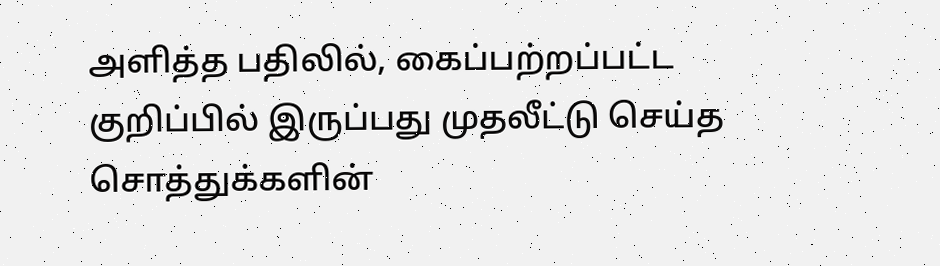அளித்த பதிலில், கைப்பற்றப்பட்ட குறிப்பில் இருப்பது முதலீட்டு செய்த சொத்துக்களின்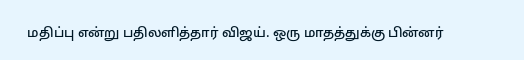மதிப்பு என்று பதிலளித்தார் விஜய். ஒரு மாதத்துக்கு பின்னர்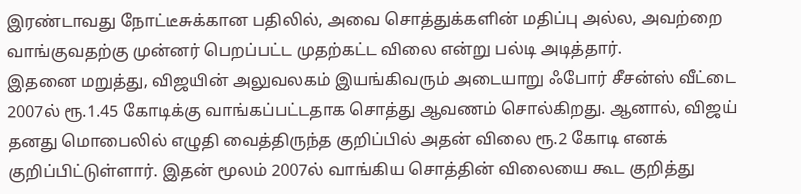இரண்டாவது நோட்டீசுக்கான பதிலில், அவை சொத்துக்களின் மதிப்பு அல்ல, அவற்றை வாங்குவதற்கு முன்னர் பெறப்பட்ட முதற்கட்ட விலை என்று பல்டி அடித்தார்.
இதனை மறுத்து, விஜயின் அலுவலகம் இயங்கிவரும் அடையாறு ஃபோர் சீசன்ஸ் வீட்டை 2007ல் ரூ.1.45 கோடிக்கு வாங்கப்பட்டதாக சொத்து ஆவணம் சொல்கிறது. ஆனால், விஜய் தனது மொபைலில் எழுதி வைத்திருந்த குறிப்பில் அதன் விலை ரூ.2 கோடி எனக் குறிப்பிட்டுள்ளார். இதன் மூலம் 2007ல் வாங்கிய சொத்தின் விலையை கூட குறித்து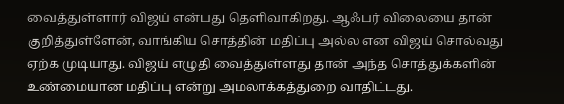வைத்துள்ளார் விஜய் என்பது தெளிவாகிறது. ஆஃபர் விலையை தான் குறித்துள்ளேன், வாங்கிய சொத்தின் மதிப்பு அல்ல என விஜய் சொல்வது ஏற்க முடியாது. விஜய் எழுதி வைத்துள்ளது தான் அந்த சொத்துக்களின் உண்மையான மதிப்பு என்று அமலாக்கத்துறை வாதிட்டது.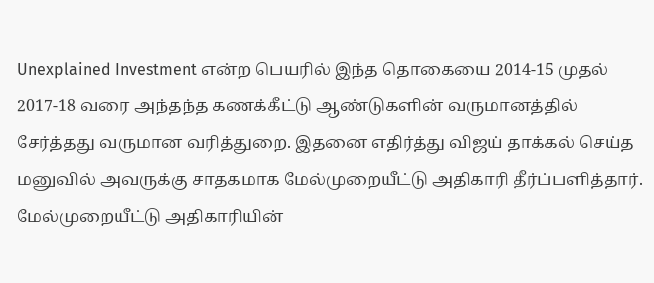Unexplained Investment என்ற பெயரில் இந்த தொகையை 2014-15 முதல் 2017-18 வரை அந்தந்த கணக்கீட்டு ஆண்டுகளின் வருமானத்தில் சேர்த்தது வருமான வரித்துறை. இதனை எதிர்த்து விஜய் தாக்கல் செய்த மனுவில் அவருக்கு சாதகமாக மேல்முறையீட்டு அதிகாரி தீர்ப்பளித்தார். மேல்முறையீட்டு அதிகாரியின்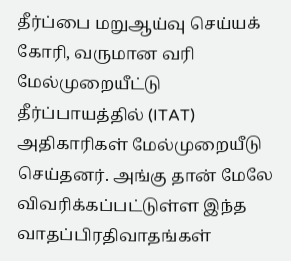தீர்ப்பை மறுஆய்வு செய்யக் கோரி, வருமான வரி மேல்முறையீட்டு தீர்ப்பாயத்தில் (ITAT) அதிகாரிகள் மேல்முறையீடு செய்தனர். அங்கு தான் மேலே விவரிக்கப்பட்டுள்ள இந்த வாதப்பிரதிவாதங்கள்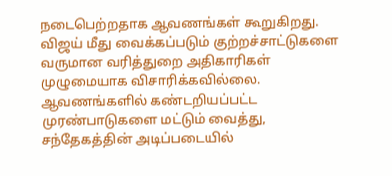நடைபெற்றதாக ஆவணங்கள் கூறுகிறது.
விஜய் மீது வைக்கப்படும் குற்றச்சாட்டுகளை வருமான வரித்துறை அதிகாரிகள் முழுமையாக விசாரிக்கவில்லை. ஆவணங்களில் கண்டறியப்பட்ட முரண்பாடுகளை மட்டும் வைத்து, சந்தேகத்தின் அடிப்படையில்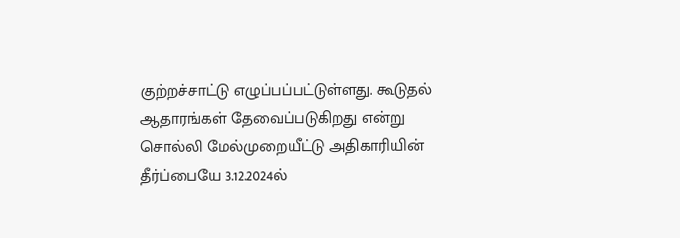குற்றச்சாட்டு எழுப்பப்பட்டுள்ளது. கூடுதல் ஆதாரங்கள் தேவைப்படுகிறது என்று சொல்லி மேல்முறையீட்டு அதிகாரியின் தீர்ப்பையே 3.12.2024ல்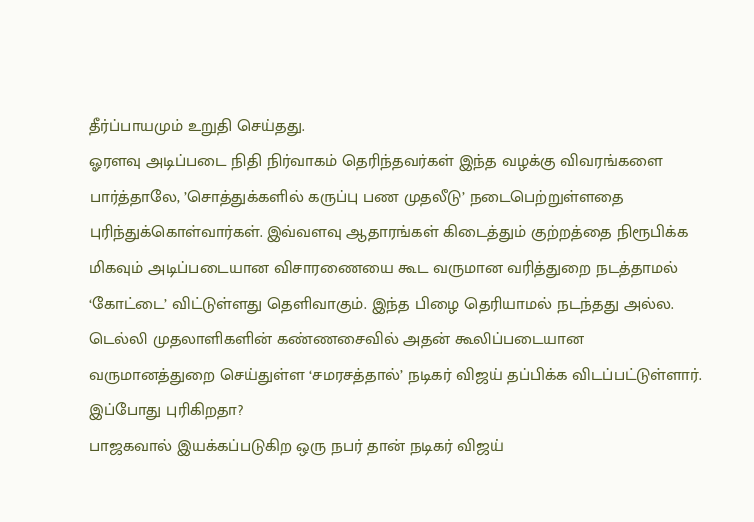தீர்ப்பாயமும் உறுதி செய்தது.
ஓரளவு அடிப்படை நிதி நிர்வாகம் தெரிந்தவர்கள் இந்த வழக்கு விவரங்களை பார்த்தாலே, ’சொத்துக்களில் கருப்பு பண முதலீடு’ நடைபெற்றுள்ளதை புரிந்துக்கொள்வார்கள். இவ்வளவு ஆதாரங்கள் கிடைத்தும் குற்றத்தை நிரூபிக்க மிகவும் அடிப்படையான விசாரணையை கூட வருமான வரித்துறை நடத்தாமல் ‘கோட்டை’ விட்டுள்ளது தெளிவாகும். இந்த பிழை தெரியாமல் நடந்தது அல்ல. டெல்லி முதலாளிகளின் கண்ணசைவில் அதன் கூலிப்படையான வருமானத்துறை செய்துள்ள ‘சமரசத்தால்’ நடிகர் விஜய் தப்பிக்க விடப்பட்டுள்ளார்.
இப்போது புரிகிறதா?
பாஜகவால் இயக்கப்படுகிற ஒரு நபர் தான் நடிகர் விஜய்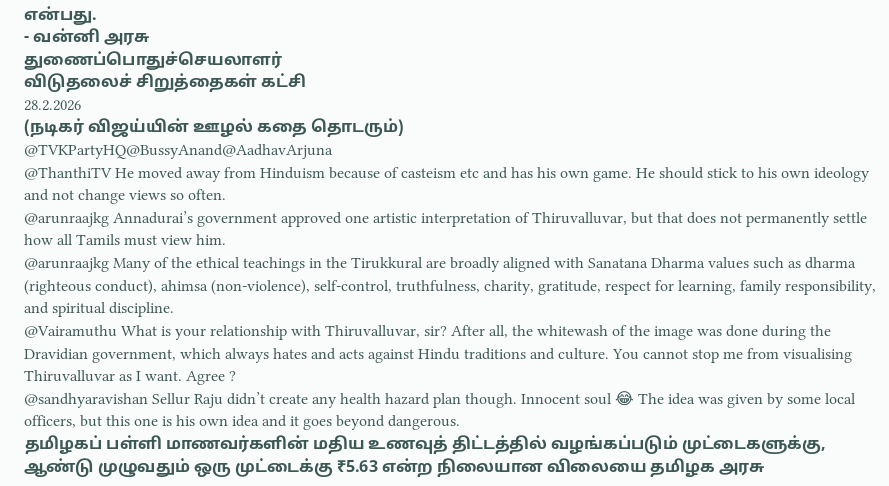என்பது.
- வன்னி அரசு
துணைப்பொதுச்செயலாளர்
விடுதலைச் சிறுத்தைகள் கட்சி
28.2.2026
(நடிகர் விஜய்யின் ஊழல் கதை தொடரும்)
@TVKPartyHQ@BussyAnand@AadhavArjuna
@ThanthiTV He moved away from Hinduism because of casteism etc and has his own game. He should stick to his own ideology and not change views so often.
@arunraajkg Annadurai’s government approved one artistic interpretation of Thiruvalluvar, but that does not permanently settle how all Tamils must view him.
@arunraajkg Many of the ethical teachings in the Tirukkural are broadly aligned with Sanatana Dharma values such as dharma (righteous conduct), ahimsa (non-violence), self-control, truthfulness, charity, gratitude, respect for learning, family responsibility, and spiritual discipline.
@Vairamuthu What is your relationship with Thiruvalluvar, sir? After all, the whitewash of the image was done during the Dravidian government, which always hates and acts against Hindu traditions and culture. You cannot stop me from visualising Thiruvalluvar as I want. Agree ?
@sandhyaravishan Sellur Raju didn’t create any health hazard plan though. Innocent soul 😂 The idea was given by some local officers, but this one is his own idea and it goes beyond dangerous.
தமிழகப் பள்ளி மாணவர்களின் மதிய உணவுத் திட்டத்தில் வழங்கப்படும் முட்டைகளுக்கு, ஆண்டு முழுவதும் ஒரு முட்டைக்கு ₹5.63 என்ற நிலையான விலையை தமிழக அரசு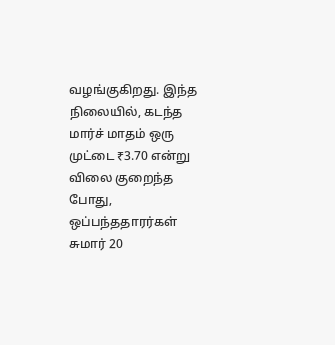வழங்குகிறது. இந்த நிலையில், கடந்த மார்ச் மாதம் ஒரு முட்டை ₹3.70 என்று விலை குறைந்த போது, ஒப்பந்ததாரர்கள் சுமார் 20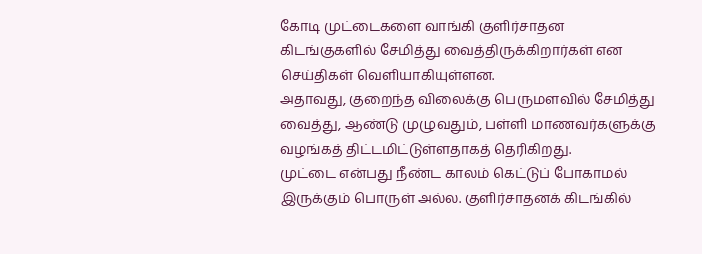கோடி முட்டைகளை வாங்கி குளிர்சாதன கிடங்குகளில் சேமித்து வைத்திருக்கிறார்கள் என செய்திகள் வெளியாகியுள்ளன.
அதாவது, குறைந்த விலைக்கு பெருமளவில் சேமித்து வைத்து, ஆண்டு முழுவதும், பள்ளி மாணவர்களுக்கு வழங்கத் திட்டமிட்டுள்ளதாகத் தெரிகிறது.
முட்டை என்பது நீண்ட காலம் கெட்டுப் போகாமல் இருக்கும் பொருள் அல்ல. குளிர்சாதனக் கிடங்கில்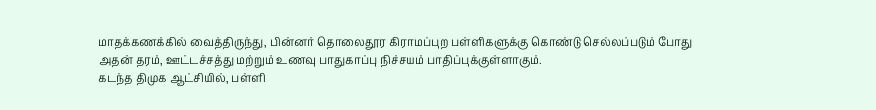மாதக்கணக்கில் வைத்திருந்து, பின்னர் தொலைதூர கிராமப்புற பள்ளிகளுக்கு கொண்டு செல்லப்படும் போது அதன் தரம், ஊட்டச்சத்து மற்றும் உணவு பாதுகாப்பு நிச்சயம் பாதிப்புக்குள்ளாகும்.
கடந்த திமுக ஆட்சியில், பள்ளி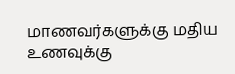மாணவர்களுக்கு மதிய உணவுக்கு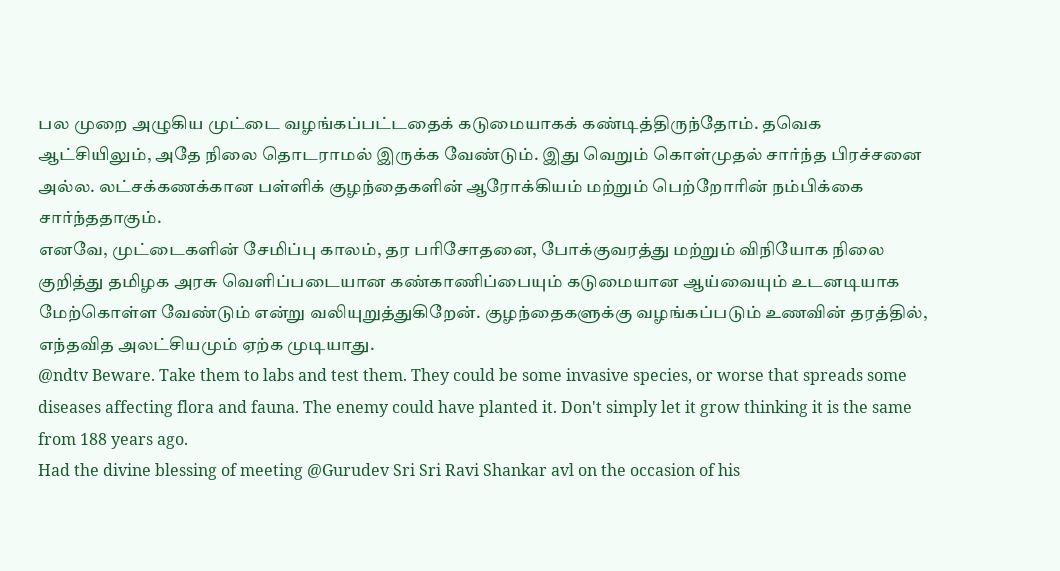பல முறை அழுகிய முட்டை வழங்கப்பட்டதைக் கடுமையாகக் கண்டித்திருந்தோம். தவெக ஆட்சியிலும், அதே நிலை தொடராமல் இருக்க வேண்டும். இது வெறும் கொள்முதல் சார்ந்த பிரச்சனை அல்ல. லட்சக்கணக்கான பள்ளிக் குழந்தைகளின் ஆரோக்கியம் மற்றும் பெற்றோரின் நம்பிக்கை சார்ந்ததாகும்.
எனவே, முட்டைகளின் சேமிப்பு காலம், தர பரிசோதனை, போக்குவரத்து மற்றும் விநியோக நிலை குறித்து தமிழக அரசு வெளிப்படையான கண்காணிப்பையும் கடுமையான ஆய்வையும் உடனடியாக மேற்கொள்ள வேண்டும் என்று வலியுறுத்துகிறேன். குழந்தைகளுக்கு வழங்கப்படும் உணவின் தரத்தில், எந்தவித அலட்சியமும் ஏற்க முடியாது.
@ndtv Beware. Take them to labs and test them. They could be some invasive species, or worse that spreads some diseases affecting flora and fauna. The enemy could have planted it. Don't simply let it grow thinking it is the same from 188 years ago.
Had the divine blessing of meeting @Gurudev Sri Sri Ravi Shankar avl on the occasion of his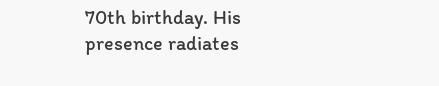70th birthday. His presence radiates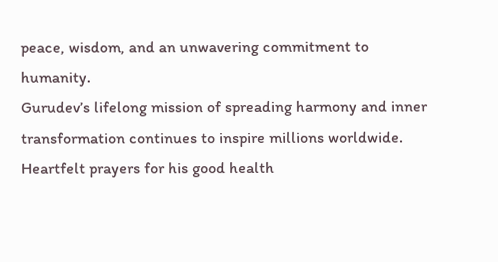peace, wisdom, and an unwavering commitment to humanity.
Gurudev’s lifelong mission of spreading harmony and inner transformation continues to inspire millions worldwide. Heartfelt prayers for his good health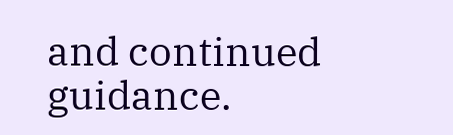and continued guidance.